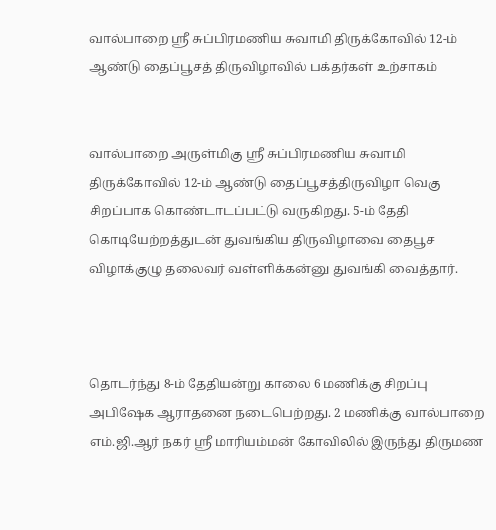வால்பாறை ஸ்ரீ சுப்பிரமணிய சுவாமி திருக்கோவில் 12-ம் ஆண்டு தைப்பூசத் திருவிழாவில் பக்தர்கள் உற்சாகம்


வால்பாறை அருள்மிகு ஸ்ரீ சுப்பிரமணிய சுவாமி திருக்கோவில் 12-ம் ஆண்டு தைப்பூசத்திருவிழா வெகு சிறப்பாக கொண்டாடப்பட்டு வருகிறது. 5-ம் தேதி கொடியேற்றத்துடன் துவங்கிய திருவிழாவை தைபூச விழாக்குழு தலைவர் வள்ளிக்கன்னு துவங்கி வைத்தார்.



தொடர்ந்து 8-ம் தேதியன்று காலை 6 மணிக்கு சிறப்பு அபிஷேக ஆராதனை நடைபெற்றது. 2 மணிக்கு வால்பாறை எம்.ஜி.ஆர் நகர் ஸ்ரீ மாரியம்மன் கோவிலில் இருந்து திருமண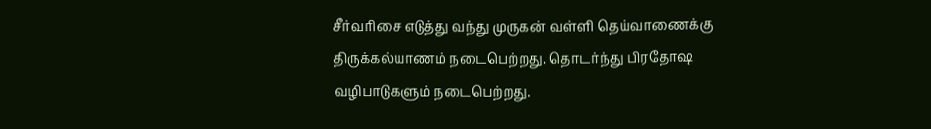சீர்வரிசை எடுத்து வந்து முருகன் வள்ளி தெய்வாணைக்கு திருக்கல்யாணம் நடைபெற்றது. தொடர்ந்து பிரதோஷ வழிபாடுகளும் நடைபெற்றது.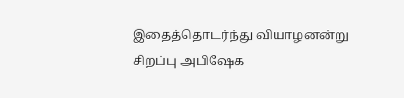இதைத்தொடர்ந்து வியாழனன்று சிறப்பு அபிஷேக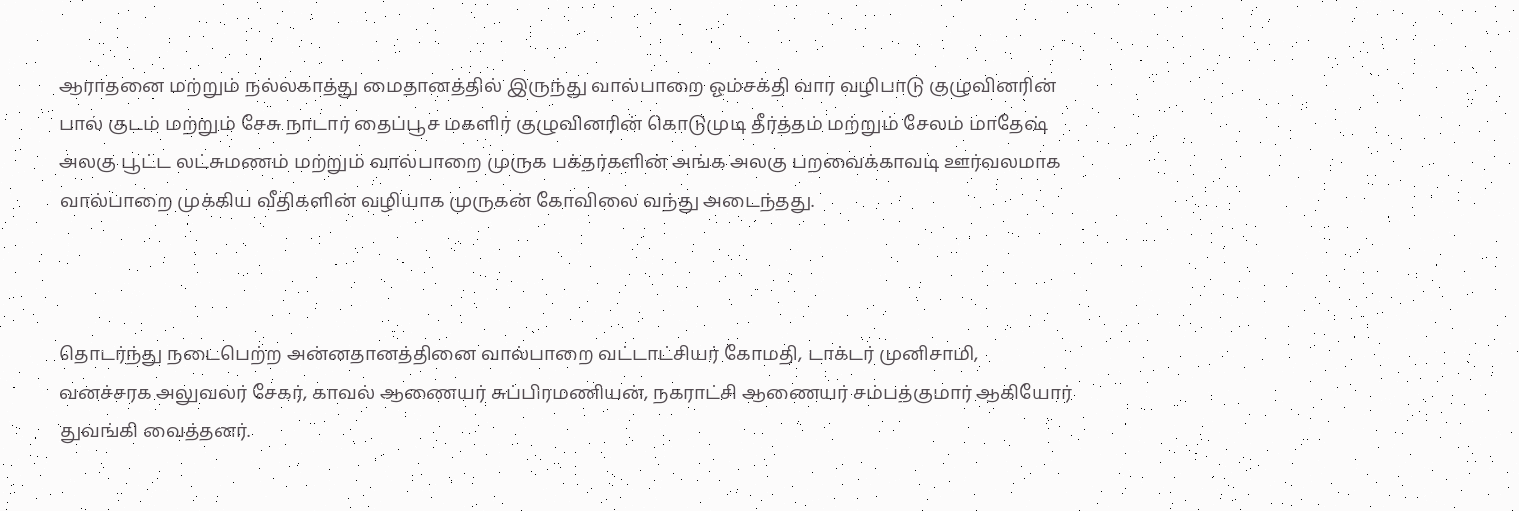ஆராதனை மற்றும் நல்லகாத்து மைதானத்தில் இருந்து வால்பாறை ஓம்சக்தி வார வழிபாடு குழுவினரின் பால் குடம் மற்றும் சேசு நாடார் தைப்பூச மகளிர் குழுவினரின் கொடுமுடி தீர்த்தம் மற்றும் சேலம் மாதேஷ் அலகு பூட்ட லட்சுமணம் மற்றும் வால்பாறை முருக பக்தர்களின் அங்க அலகு பறவைக்காவடி ஊர்வலமாக வால்பாறை முக்கிய வீதிகளின் வழியாக முருகன் கோவிலை வந்து அடைந்தது.



தொடர்ந்து நடைபெற்ற அன்னதானத்தினை வால்பாறை வட்டாட்சியர் கோமதி, டாக்டர் முனிசாமி, வனச்சரக அலுவலர் சேகர், காவல் ஆணையர் சுப்பிரமணியன், நகராட்சி ஆணையர் சம்பத்குமார் ஆகியோர் துவங்கி வைத்தனர்.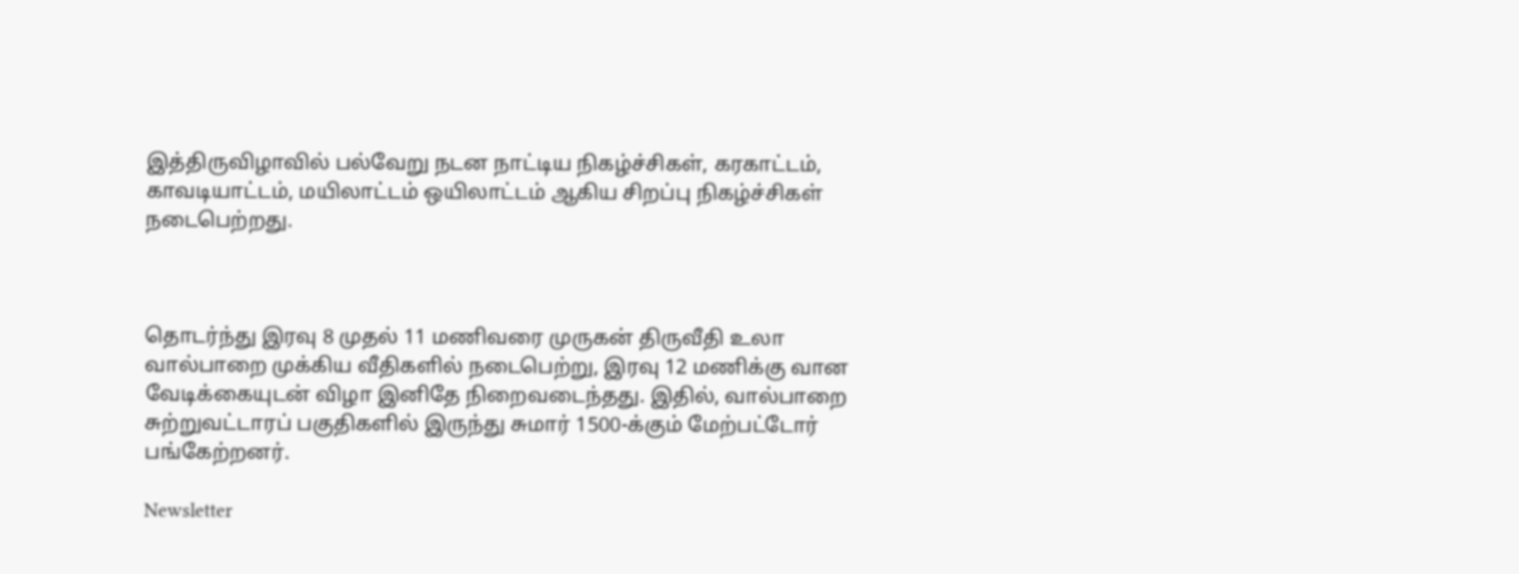இத்திருவிழாவில் பல்வேறு நடன நாட்டிய நிகழ்ச்சிகள், கரகாட்டம், காவடியாட்டம், மயிலாட்டம் ஒயிலாட்டம் ஆகிய சிறப்பு நிகழ்ச்சிகள் நடைபெற்றது.



தொடர்ந்து இரவு 8 முதல் 11 மணிவரை முருகன் திருவீதி உலா வால்பாறை முக்கிய வீதிகளில் நடைபெற்று, இரவு 12 மணிக்கு வான வேடிக்கையுடன் விழா இனிதே நிறைவடைந்தது. இதில், வால்பாறை சுற்றுவட்டாரப் பகுதிகளில் இருந்து சுமார் 1500-க்கும் மேற்பட்டோர் பங்கேற்றனர்.

Newsletter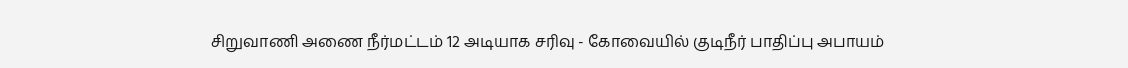சிறுவாணி அணை நீர்மட்டம் 12 அடியாக சரிவு - கோவையில் குடிநீர் பாதிப்பு அபாயம்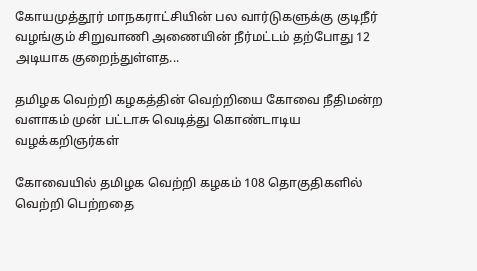கோயமுத்தூர் மாநகராட்சியின் பல வார்டுகளுக்கு குடிநீர் வழங்கும் சிறுவாணி அணையின் நீர்மட்டம் தற்போது 12 அடியாக குறைந்துள்ளத...

தமிழக வெற்றி கழகத்தின் வெற்றியை கோவை நீதிமன்ற வளாகம் முன் பட்டாசு வெடித்து கொண்டாடிய வழக்கறிஞர்கள்

கோவையில் தமிழக வெற்றி கழகம் 108 தொகுதிகளில் வெற்றி பெற்றதை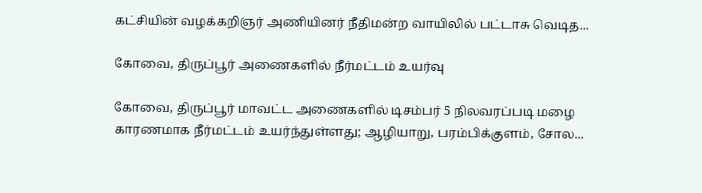கட்சியின் வழக்கறிஞர் அணியினர் நீதிமன்ற வாயிலில் பட்டாசு வெடித...

கோவை, திருப்பூர் அணைகளில் நீர்மட்டம் உயர்வு

கோவை, திருப்பூர் மாவட்ட அணைகளில் டிசம்பர் 5 நிலவரப்படி மழை காரணமாக நீர்மட்டம் உயர்ந்துள்ளது; ஆழியாறு, பரம்பிக்குளம், சோல...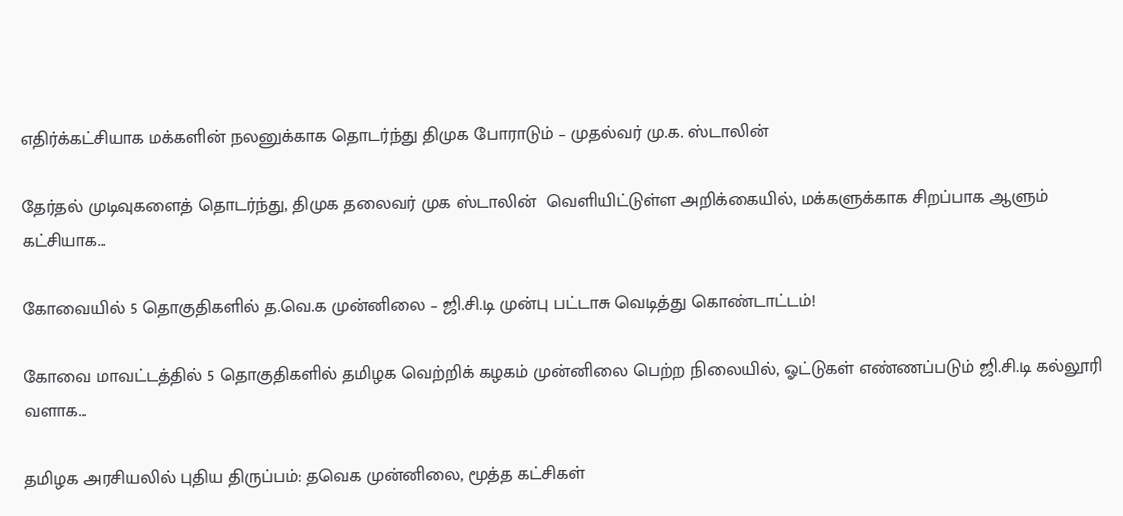எதிர்க்கட்சியாக மக்களின் நலனுக்காக தொடர்ந்து திமுக போராடும் – முதல்வர் மு.க. ஸ்டாலின்

தேர்தல் முடிவுகளைத் தொடர்ந்து, திமுக தலைவர் முக ஸ்டாலின்  வெளியிட்டுள்ள அறிக்கையில், மக்களுக்காக சிறப்பாக ஆளும் கட்சியாக...

கோவையில் 5 தொகுதிகளில் த.வெ.க முன்னிலை – ஜி.சி.டி முன்பு பட்டாசு வெடித்து கொண்டாட்டம்!

கோவை மாவட்டத்தில் 5 தொகுதிகளில் தமிழக வெற்றிக் கழகம் முன்னிலை பெற்ற நிலையில், ஓட்டுகள் எண்ணப்படும் ஜி.சி.டி கல்லூரி வளாக...

தமிழக அரசியலில் புதிய திருப்பம்: தவெக முன்னிலை, மூத்த கட்சிகள்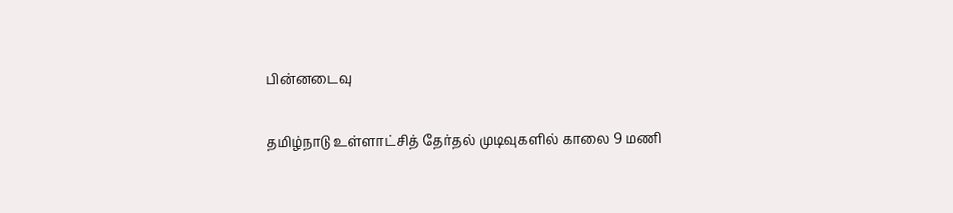பின்னடைவு

தமிழ்நாடு உள்ளாட்சித் தேர்தல் முடிவுகளில் காலை 9 மணி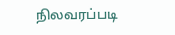நிலவரப்படி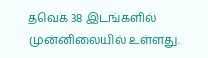தவெக 38 இடங்களில் முன்னிலையில் உள்ளது.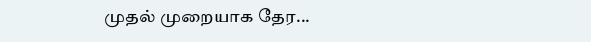முதல் முறையாக தேர...